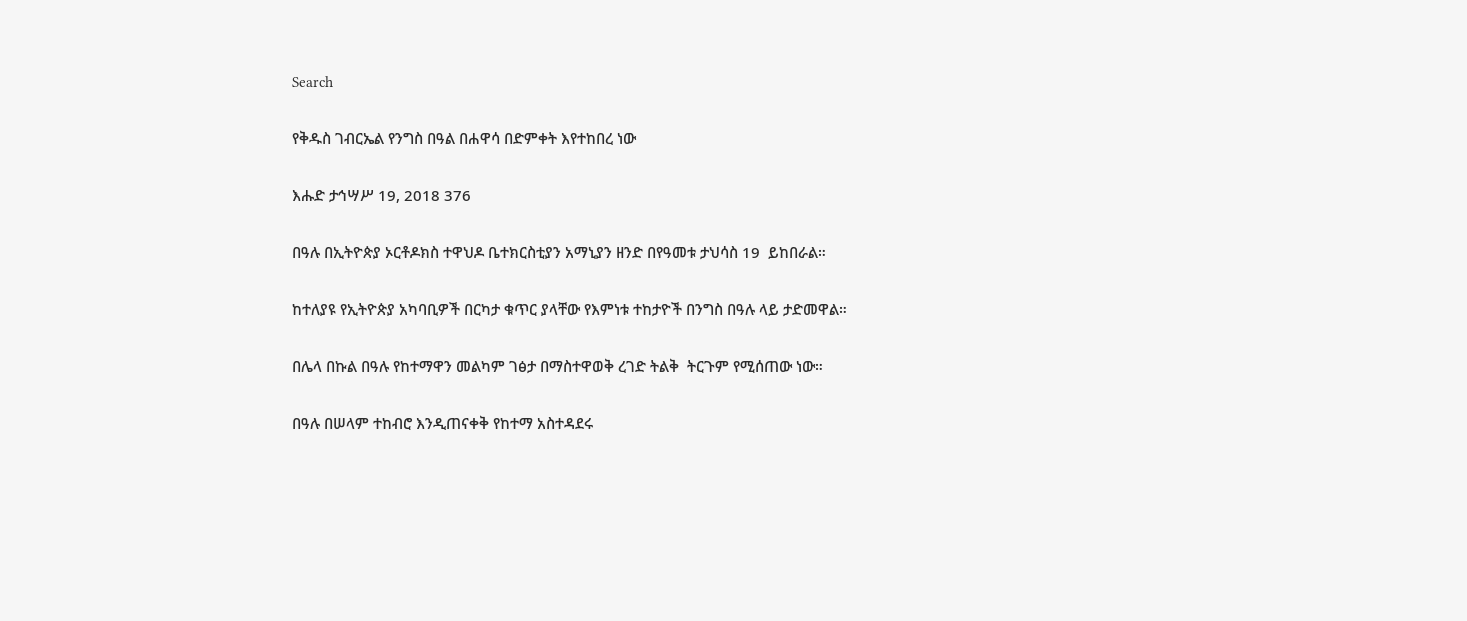Search

የቅዱስ ገብርኤል የንግስ በዓል በሐዋሳ በድምቀት እየተከበረ ነው

እሑድ ታኅሣሥ 19, 2018 376

በዓሉ በኢትዮጵያ ኦርቶዶክስ ተዋህዶ ቤተክርስቲያን አማኒያን ዘንድ በየዓመቱ ታህሳስ 19  ይከበራል።

ከተለያዩ የኢትዮጵያ አካባቢዎች በርካታ ቁጥር ያላቸው የእምነቱ ተከታዮች በንግስ በዓሉ ላይ ታድመዋል።

በሌላ በኩል በዓሉ የከተማዋን መልካም ገፅታ በማስተዋወቅ ረገድ ትልቅ  ትርጉም የሚሰጠው ነው።

በዓሉ በሠላም ተከብሮ እንዲጠናቀቅ የከተማ አስተዳደሩ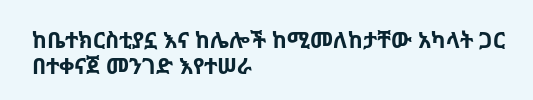ከቤተክርስቲያኗ እና ከሌሎች ከሚመለከታቸው አካላት ጋር በተቀናጀ መንገድ እየተሠራ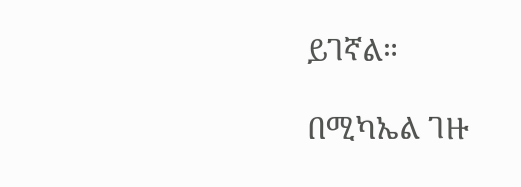ይገኛል።

በሚካኤል ገዙ